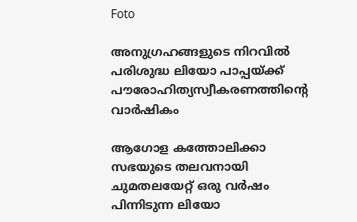Foto

അനുഗ്രഹങ്ങളുടെ നിറവിൽ പരിശുദ്ധ ലിയോ പാപ്പയ്‌ക്ക്‌ പൗരോഹിത്യസ്വീകരണത്തിൻ്റെ വാർഷികം

ആഗോള കത്തോലിക്കാ സഭയുടെ തലവനായി ചുമതലയേറ്റ് ഒരു വർഷം പിന്നിടുന്ന ലിയോ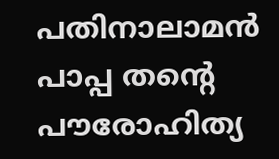പതിനാലാമൻ പാപ്പ തൻ്റെ പൗരോഹിത്യ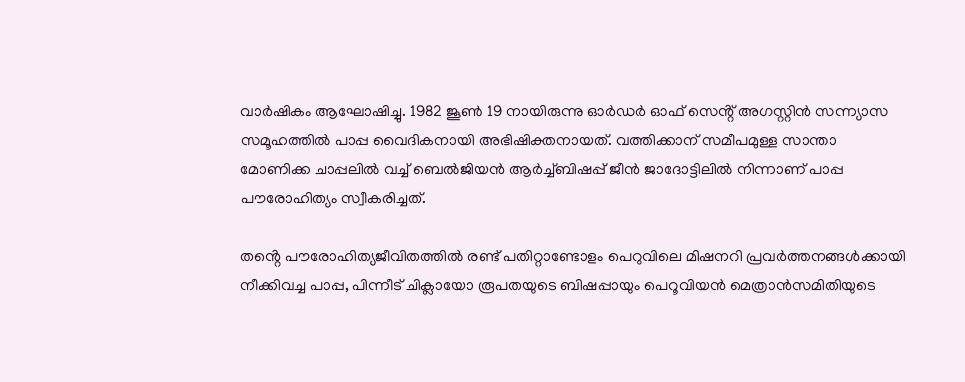വാർഷികം ആഘോഷിച്ചു. 1982 ജൂൺ 19 നായിരുന്നു ഓർഡർ ഓഫ് സെൻ്റ് അഗസ്റ്റിൻ സന്ന്യാസ സമൂഹത്തിൽ പാപ്പ വൈദികനായി അഭിഷിക്തനായത്. വത്തിക്കാന് സമീപമുള്ള സാന്താ മോണിക്ക ചാപ്പലിൽ വച്ച് ബെൽജിയൻ ആർച്ച്ബിഷപ്പ് ജീൻ ജാദോട്ടിലിൽ നിന്നാണ് പാപ്പ പൗരോഹിത്യം സ്വീകരിച്ചത്.

തൻ്റെ പൗരോഹിത്യജീവിതത്തിൽ രണ്ട് പതിറ്റാണ്ടോളം പെറുവിലെ മിഷനറി പ്രവർത്തനങ്ങൾക്കായി നീക്കിവച്ച പാപ്പ, പിന്നീട് ചിക്ലായോ രൂപതയുടെ ബിഷപ്പായും പെറൂവിയൻ മെത്രാൻസമിതിയുടെ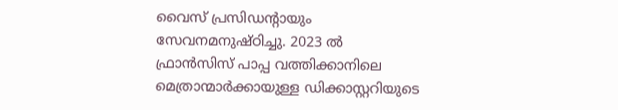വൈസ് പ്രസിഡന്റായും സേവനമനുഷ്ഠിച്ചു. 2023 ൽ ഫ്രാൻസിസ് പാപ്പ വത്തിക്കാനിലെ മെത്രാന്മാർക്കായുള്ള ഡിക്കാസ്റ്ററിയുടെ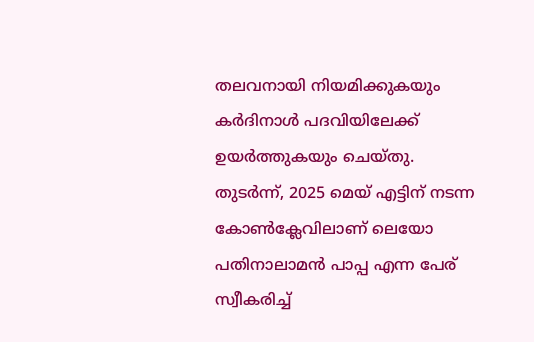തലവനായി നിയമിക്കുകയും കർദിനാൾ പദവിയിലേക്ക് ഉയർത്തുകയും ചെയ്തു. തുടർന്ന്, 2025 മെയ് എട്ടിന് നടന്ന കോൺക്ലേവിലാണ് ലെയോ പതിനാലാമൻ പാപ്പ എന്ന പേര് സ്വീകരിച്ച്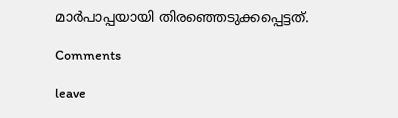മാർപാപ്പയായി തിരഞ്ഞെടുക്കപ്പെട്ടത്.

Comments

leave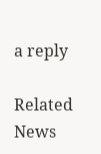a reply

Related News